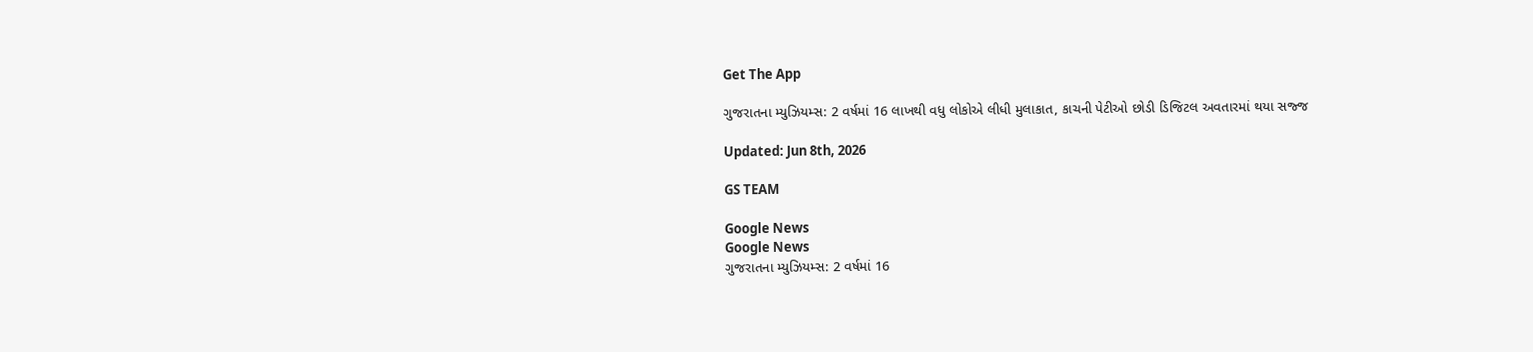Get The App

ગુજરાતના મ્યુઝિયમ્સ: 2 વર્ષમાં 16 લાખથી વધુ લોકોએ લીધી મુલાકાત, કાચની પેટીઓ છોડી ડિજિટલ અવતારમાં થયા સજ્જ

Updated: Jun 8th, 2026

GS TEAM

Google News
Google News
ગુજરાતના મ્યુઝિયમ્સ: 2 વર્ષમાં 16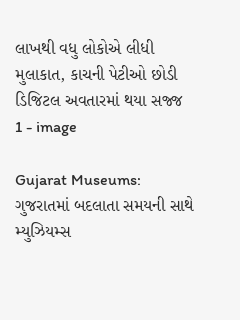લાખથી વધુ લોકોએ લીધી મુલાકાત, કાચની પેટીઓ છોડી ડિજિટલ અવતારમાં થયા સજ્જ 1 - image

Gujarat Museums: ગુજરાતમાં બદલાતા સમયની સાથે મ્યુઝિયમ્સ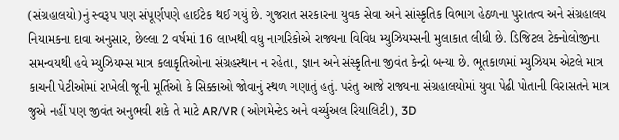(સંગ્રહાલયો)નું સ્વરૂપ પણ સંપૂર્ણપણે હાઈટેક થઈ ગયું છે. ગુજરાત સરકારના યુવક સેવા અને સાંસ્કૃતિક વિભાગ હેઠળના પુરાતત્વ અને સંગ્રહાલય નિયામકના દાવા અનુસાર, છેલ્લા 2 વર્ષમાં 16 લાખથી વધુ નાગરિકોએ રાજ્યના વિવિધ મ્યુઝિયમ્સની મુલાકાત લીધી છે. ડિજિટલ ટેક્નોલોજીના સમન્વયથી હવે મ્યુઝિયમ્સ માત્ર કલાકૃતિઓના સંગ્રહસ્થાન ન રહેતા, જ્ઞાન અને સંસ્કૃતિના જીવંત કેન્દ્રો બન્યા છે. ભૂતકાળમાં મ્યુઝિયમ એટલે માત્ર કાચની પેટીઓમાં રાખેલી જૂની મૂર્તિઓ કે સિક્કાઓ જોવાનું સ્થળ ગણાતું હતું. પરંતુ આજે રાજ્યના સંગ્રહાલયોમાં યુવા પેઢી પોતાની વિરાસતને માત્ર જુએ નહીં પણ જીવંત અનુભવી શકે તે માટે AR/VR (ઓગમેન્ટેડ અને વર્ચ્યુઅલ રિયાલિટી), 3D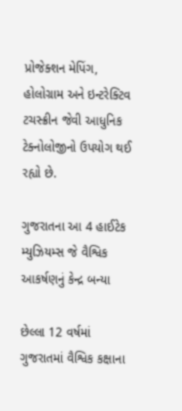પ્રોજેક્શન મેપિંગ, હોલોગ્રામ અને ઇન્ટરેક્ટિવ ટચસ્ક્રીન જેવી આધુનિક ટેક્નોલોજીનો ઉપયોગ થઈ રહ્યો છે.

ગુજરાતના આ 4 હાઈટેક મ્યુઝિયમ્સ જે વૈશ્વિક આકર્ષણનું કેન્દ્ર બન્યા

છેલ્લા 12 વર્ષમાં ગુજરાતમાં વૈશ્વિક કક્ષાના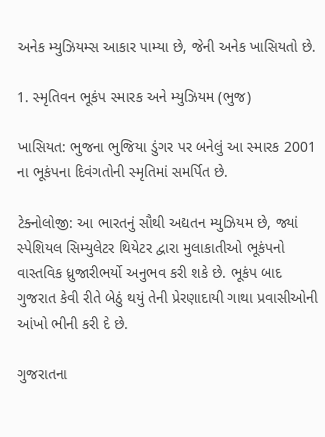અનેક મ્યુઝિયમ્સ આકાર પામ્યા છે, જેની અનેક ખાસિયતો છે.

1. સ્મૃતિવન ભૂકંપ સ્મારક અને મ્યુઝિયમ (ભુજ)

ખાસિયત: ભુજના ભુજિયા ડુંગર પર બનેલું આ સ્મારક 2001 ના ભૂકંપના દિવંગતોની સ્મૃતિમાં સમર્પિત છે.

ટેક્નોલોજી: આ ભારતનું સૌથી અદ્યતન મ્યુઝિયમ છે, જ્યાં સ્પેશિયલ સિમ્યુલેટર થિયેટર દ્વારા મુલાકાતીઓ ભૂકંપનો વાસ્તવિક ધ્રુજારીભર્યો અનુભવ કરી શકે છે. ભૂકંપ બાદ ગુજરાત કેવી રીતે બેઠું થયું તેની પ્રેરણાદાયી ગાથા પ્રવાસીઓની આંખો ભીની કરી દે છે.

ગુજરાતના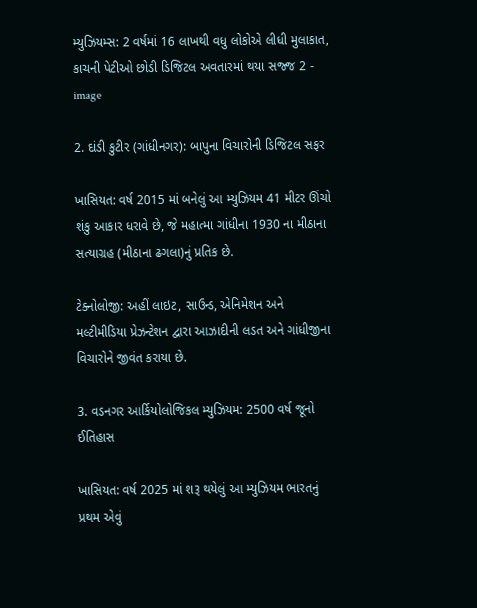મ્યુઝિયમ્સ: 2 વર્ષમાં 16 લાખથી વધુ લોકોએ લીધી મુલાકાત, કાચની પેટીઓ છોડી ડિજિટલ અવતારમાં થયા સજ્જ 2 - image

2. દાંડી કુટીર (ગાંધીનગર): બાપુના વિચારોની ડિજિટલ સફર

ખાસિયત: વર્ષ 2015 માં બનેલું આ મ્યુઝિયમ 41 મીટર ઊંચો શંકુ આકાર ધરાવે છે, જે મહાત્મા ગાંધીના 1930 ના મીઠાના સત્યાગ્રહ (મીઠાના ઢગલા)નું પ્રતિક છે.

ટેક્નોલોજી: અહીં લાઇટ, સાઉન્ડ, એનિમેશન અને મલ્ટીમીડિયા પ્રેઝન્ટેશન દ્વારા આઝાદીની લડત અને ગાંધીજીના વિચારોને જીવંત કરાયા છે.

3. વડનગર આર્કિયોલોજિકલ મ્યુઝિયમ: 2500 વર્ષ જૂનો ઈતિહાસ

ખાસિયત: વર્ષ 2025 માં શરૂ થયેલું આ મ્યુઝિયમ ભારતનું પ્રથમ એવું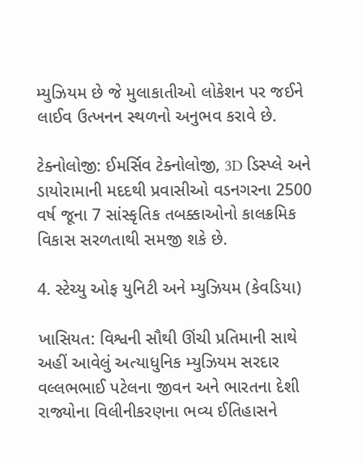મ્યુઝિયમ છે જે મુલાકાતીઓ લોકેશન પર જઈને લાઈવ ઉત્ખનન સ્થળનો અનુભવ કરાવે છે.

ટેક્નોલોજી: ઈમર્સિવ ટેક્નોલોજી, 3D ડિસ્પ્લે અને ડાયોરામાની મદદથી પ્રવાસીઓ વડનગરના 2500 વર્ષ જૂના 7 સાંસ્કૃતિક તબક્કાઓનો કાલક્રમિક વિકાસ સરળતાથી સમજી શકે છે.

4. સ્ટેચ્યુ ઓફ યુનિટી અને મ્યુઝિયમ (કેવડિયા)

ખાસિયત: વિશ્વની સૌથી ઊંચી પ્રતિમાની સાથે અહીં આવેલું અત્યાધુનિક મ્યુઝિયમ સરદાર વલ્લભભાઈ પટેલના જીવન અને ભારતના દેશી રાજ્યોના વિલીનીકરણના ભવ્ય ઈતિહાસને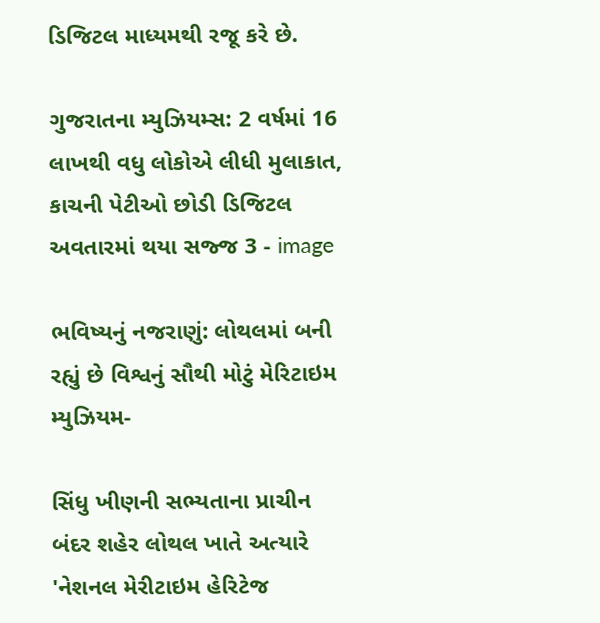ડિજિટલ માધ્યમથી રજૂ કરે છે.

ગુજરાતના મ્યુઝિયમ્સ: 2 વર્ષમાં 16 લાખથી વધુ લોકોએ લીધી મુલાકાત, કાચની પેટીઓ છોડી ડિજિટલ અવતારમાં થયા સજ્જ 3 - image

ભવિષ્યનું નજરાણું: લોથલમાં બની રહ્યું છે વિશ્વનું સૌથી મોટું મેરિટાઇમ મ્યુઝિયમ-

સિંધુ ખીણની સભ્યતાના પ્રાચીન બંદર શહેર લોથલ ખાતે અત્યારે 'નેશનલ મેરીટાઇમ હેરિટેજ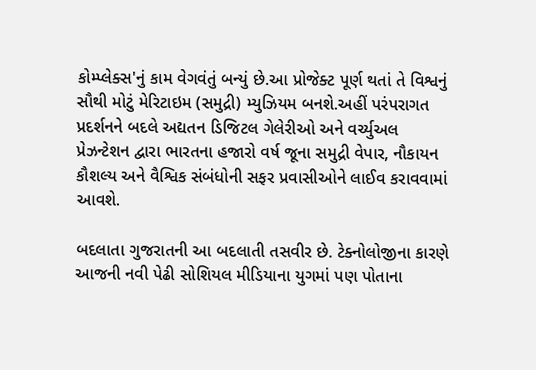કોમ્પ્લેક્સ'નું કામ વેગવંતું બન્યું છે.આ પ્રોજેક્ટ પૂર્ણ થતાં તે વિશ્વનું સૌથી મોટું મેરિટાઇમ (સમુદ્રી) મ્યુઝિયમ બનશે.અહીં પરંપરાગત પ્રદર્શનને બદલે અદ્યતન ડિજિટલ ગેલેરીઓ અને વર્ચ્યુઅલ પ્રેઝન્ટેશન દ્વારા ભારતના હજારો વર્ષ જૂના સમુદ્રી વેપાર, નૌકાયન કૌશલ્ય અને વૈશ્વિક સંબંધોની સફર પ્રવાસીઓને લાઈવ કરાવવામાં આવશે.

બદલાતા ગુજરાતની આ બદલાતી તસવીર છે. ટેક્નોલોજીના કારણે આજની નવી પેઢી સોશિયલ મીડિયાના યુગમાં પણ પોતાના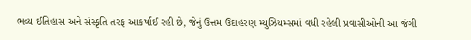ભવ્ય ઈતિહાસ અને સંસ્કૃતિ તરફ આકર્ષાઈ રહી છે, જેનું ઉત્તમ ઉદાહરણ મ્યુઝિયમ્સમાં વધી રહેલી પ્રવાસીઓની આ જંગી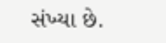સંખ્યા છે.